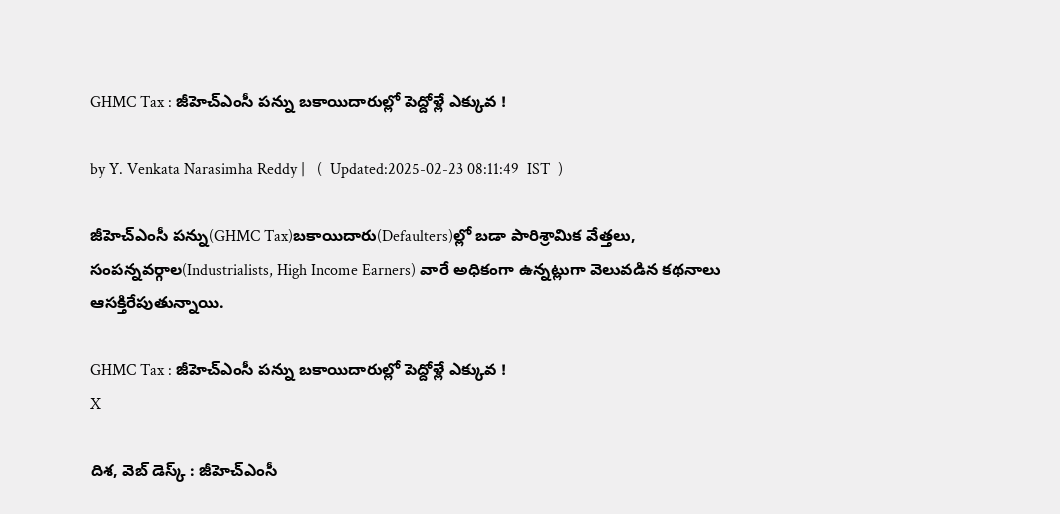GHMC Tax : జీహెచ్ఎంసీ పన్ను బకాయిదారుల్లో పెద్దోళ్లే ఎక్కువ !

by Y. Venkata Narasimha Reddy |   (  Updated:2025-02-23 08:11:49  IST  )

జీహెచ్ఎంసీ పన్ను(GHMC Tax)బకాయిదారు(Defaulters)ల్లో బడా పారిశ్రామిక వేత్తలు, సంపన్నవర్గాల(Industrialists, High Income Earners) వారే అధికంగా ఉన్నట్లుగా వెలువడిన కథనాలు ఆసక్తిరేపుతున్నాయి.

GHMC Tax : జీహెచ్ఎంసీ పన్ను బకాయిదారుల్లో పెద్దోళ్లే ఎక్కువ !
X

దిశ, వెబ్ డెస్క్ : జీహెచ్ఎంసీ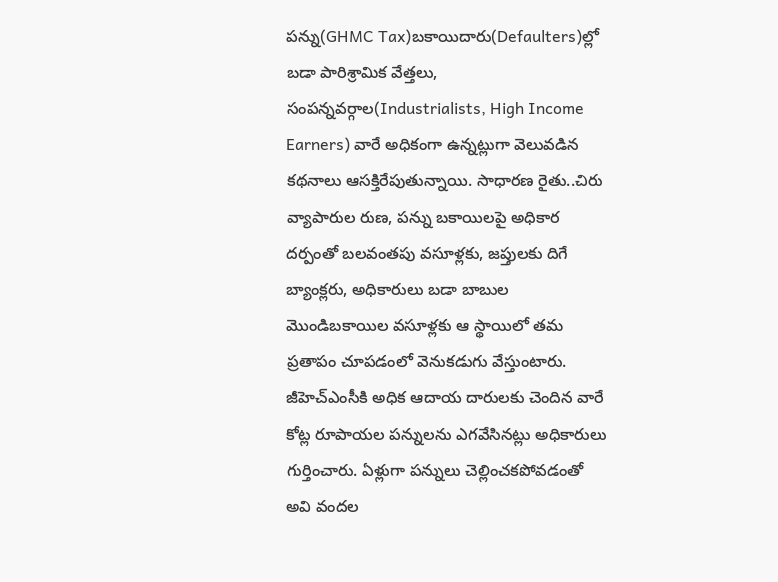పన్ను(GHMC Tax)బకాయిదారు(Defaulters)ల్లో బడా పారిశ్రామిక వేత్తలు, సంపన్నవర్గాల(Industrialists, High Income Earners) వారే అధికంగా ఉన్నట్లుగా వెలువడిన కథనాలు ఆసక్తిరేపుతున్నాయి. సాధారణ రైతు..చిరు వ్యాపారుల రుణ, పన్ను బకాయిలపై అధికార దర్పంతో బలవంతపు వసూళ్లకు, జప్తులకు దిగే బ్యాంక్లరు, అధికారులు బడా బాబుల మొండిబకాయిల వసూళ్లకు ఆ స్థాయిలో తమ ప్రతాపం చూపడంలో వెనుకడుగు వేస్తుంటారు. జీహెచ్ఎంసీకి అధిక ఆదాయ దారులకు చెందిన వారే కోట్ల రూపాయల పన్నులను ఎగవేసినట్లు అధికారులు గుర్తించారు. ఏళ్లుగా పన్నులు చెల్లించకపోవడంతో అవి వందల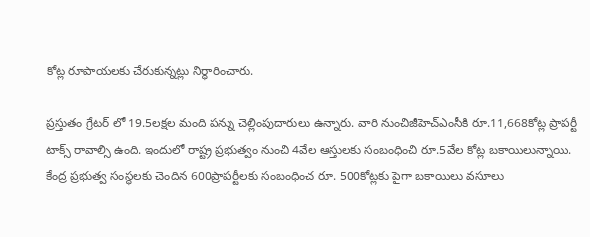కోట్ల రూపాయలకు చేరుకున్నట్లు నిర్ధారించారు.

ప్రస్తుతం గ్రేటర్ లో 19.5లక్షల మంది పన్ను చెల్లింపుదారులు ఉన్నారు. వారి నుంచిజీహెచ్ఎంసీకి రూ.11,668కోట్ల ప్రాపర్టీ టాక్స్ రావాల్సి ఉంది. ఇందులో రాష్ట్ర ప్రభుత్వం నుంచి 4వేల ఆస్తులకు సంబంధించి రూ.5వేల కోట్ల బకాయిలున్నాయి. కేంద్ర ప్రభుత్వ సంస్థలకు చెందిన 600ప్రాపర్టీలకు సంబంధించ రూ. 500కోట్లకు పైగా బకాయిలు వసూలు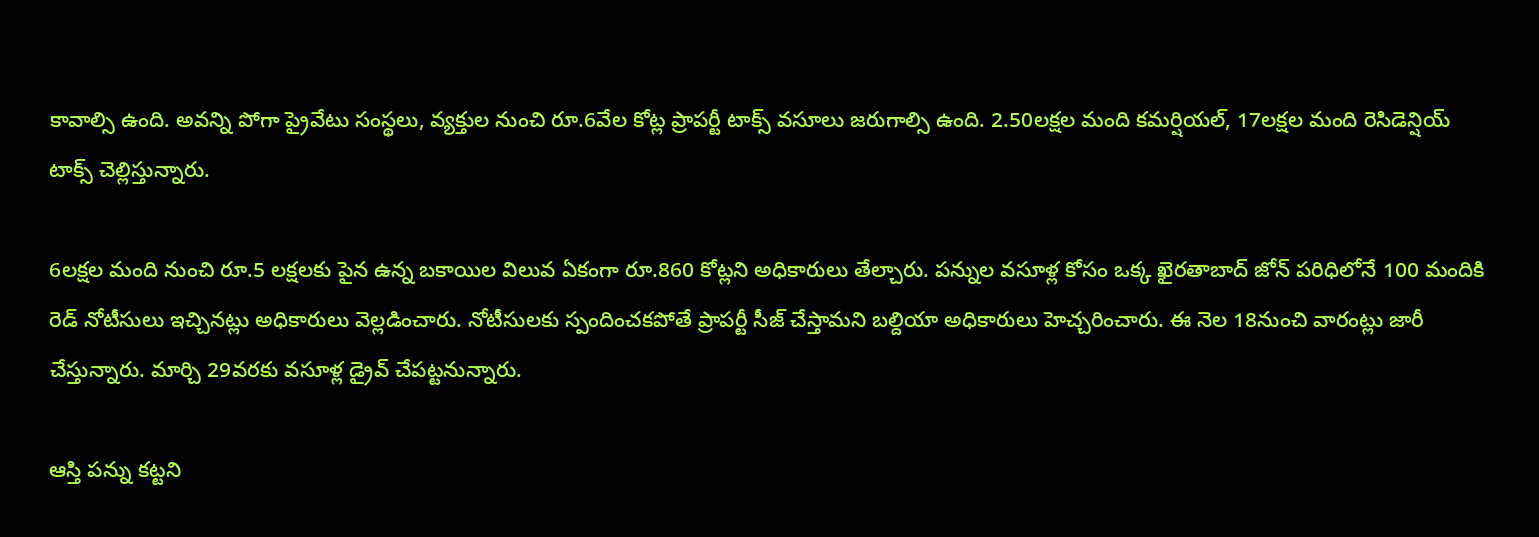కావాల్సి ఉంది. అవన్ని పోగా ప్రైవేటు సంస్థలు, వ్యక్తుల నుంచి రూ.6వేల కోట్ల ప్రాపర్టీ టాక్స్ వసూలు జరుగాల్సి ఉంది. 2.50లక్షల మంది కమర్షియల్, 17లక్షల మంది రెసిడెన్షియ్ టాక్స్ చెల్లిస్తున్నారు.

6లక్షల మంది నుంచి రూ.5 లక్షలకు పైన ఉన్న బకాయిల విలువ ఏకంగా రూ.860 కోట్లని అధికారులు తేల్చారు. పన్నుల వసూళ్ల కోసం ఒక్క ఖైరతాబాద్ జోన్ పరిధిలోనే 100 మందికి రెడ్ నోటీసులు ఇచ్చినట్లు అధికారులు వెల్లడించారు. నోటీసులకు స్పందించకపోతే ప్రాపర్టీ సీజ్ చేస్తామని బల్దియా అధికారులు హెచ్చరించారు. ఈ నెల 18నుంచి వారంట్లు జారీ చేస్తున్నారు. మార్చి 29వరకు వసూళ్ల డ్రైవ్ చేపట్టనున్నారు.

ఆస్తి పన్ను కట్టని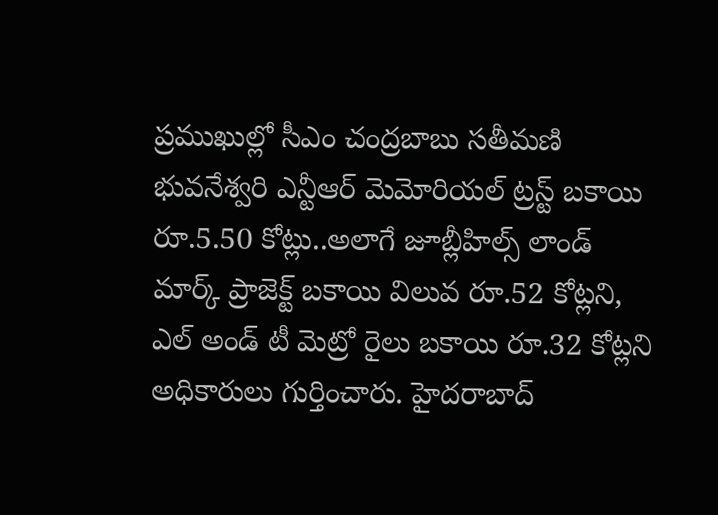ప్రముఖుల్లో సీఎం చంద్రబాబు సతీమణి భువనేశ్వరి ఎన్టీఆర్‌ మెమోరియల్‌ ట్రస్ట్‌ బకాయి రూ.5.50 కోట్లు..అలాగే జూబ్లీహిల్స్ లాండ్ మార్క్ ప్రాజెక్ట్ బకాయి విలువ రూ.52 కోట్లని, ఎల్ అండ్ టీ మెట్రో రైలు బకాయి రూ.32 కోట్లని అధికారులు గుర్తించారు. హైదరాబాద్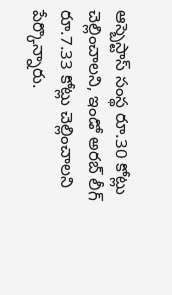ఆస్బెస్టాస్ సంస్థ రూ.30 కోట్లు చెల్లించాలని, ఇండో అరబ్ లీగ్ రూ.7.33 కోట్లు చెల్లించాలని పేర్కొన్నారు.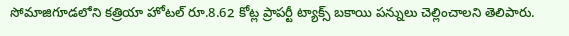సోమాజిగూడలోని కత్రియా హోటల్ రూ.8.62 కోట్ల ప్రాపర్టీ ట్యాక్స్ బకాయి పన్నులు చెల్లించాలని తెలిపారు.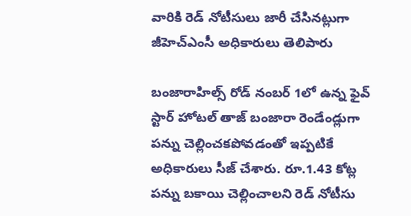వారికి రెడ్ నోటీసులు‌ జారీ చేసినట్లుగా జీహెచ్‌ఎంసీ అధికారులు తెలిపారు

బంజారాహిల్స్‌ రోడ్‌ నంబర్‌ 1లో ఉన్న ఫైవ్ స్టార్ హోటల్ తాజ్‌ బంజారా రెండేండ్లుగా పన్ను చెల్లించకపోవడంతో ఇప్పటికే అధికారులు సీజ్‌ చేశారు. రూ.1.43 కోట్ల పన్ను బకాయి చెల్లించాలని రెడ్‌ నోటీసు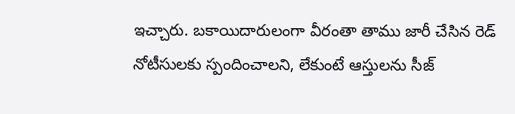ఇచ్చారు. బకాయిదారులంగా వీరంతా తాము జారీ చేసిన రెడ్ నోటీసులకు స్పందించాలని, లేకుంటే ఆస్తులను సీజ్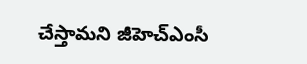చేస్తామని జీహెచ్ఎంసీ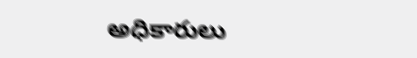అధికారులు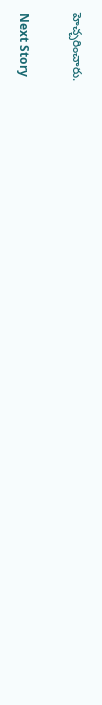హెచ్చరించారు.

Next Story